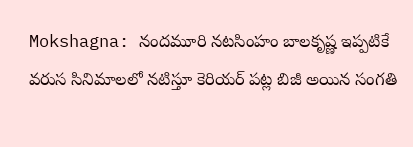Mokshagna: నందమూరి నటసింహం బాలకృష్ణ ఇప్పటికే వరుస సినిమాలలో నటిస్తూ కెరియర్ పట్ల బిజీ అయిన సంగతి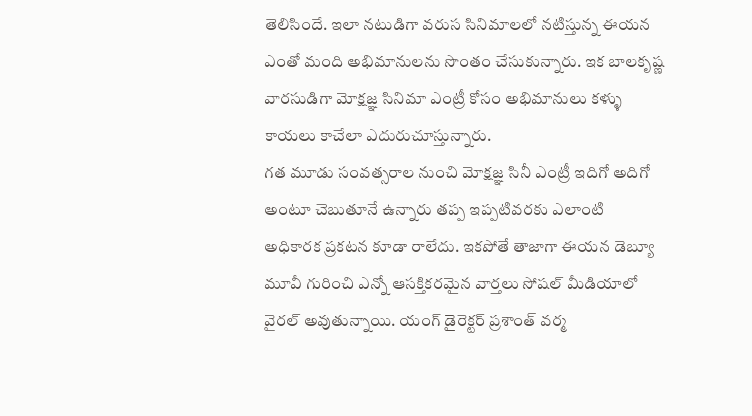తెలిసిందే. ఇలా నటుడిగా వరుస సినిమాలలో నటిస్తున్న ఈయన ఎంతో మంది అభిమానులను సొంతం చేసుకున్నారు. ఇక బాలకృష్ణ వారసుడిగా మోక్షజ్ఞ సినిమా ఎంట్రీ కోసం అభిమానులు కళ్ళు కాయలు కాచేలా ఎదురుచూస్తున్నారు.
గత మూడు సంవత్సరాల నుంచి మోక్షజ్ఞ సినీ ఎంట్రీ ఇదిగో అదిగో అంటూ చెబుతూనే ఉన్నారు తప్ప ఇప్పటివరకు ఎలాంటి అధికారక ప్రకటన కూడా రాలేదు. ఇకపోతే తాజాగా ఈయన డెబ్యూ మూవీ గురించి ఎన్నో ఆసక్తికరమైన వార్తలు సోషల్ మీడియాలో వైరల్ అవుతున్నాయి. యంగ్ డైరెక్టర్ ప్రశాంత్ వర్మ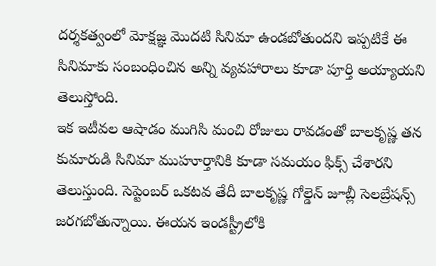దర్శకత్వంలో మోక్షజ్ఞ మొదటి సినిమా ఉండబోతుందని ఇప్పటికే ఈ సినిమాకు సంబంధించిన అన్ని వ్యవహారాలు కూడా పూర్తి అయ్యాయని తెలుస్తోంది.
ఇక ఇటీవల ఆషాడం ముగిసి మంచి రోజులు రావడంతో బాలకృష్ణ తన కుమారుడి సినిమా ముహూర్తానికి కూడా సమయం ఫిక్స్ చేశారని తెలుస్తుంది. సెప్టెంబర్ ఒకటవ తేదీ బాలకృష్ణ గోల్డెన్ జూబ్లీ సెలబ్రేషన్స్ జరగబోతున్నాయి. ఈయన ఇండస్ట్రీలోకి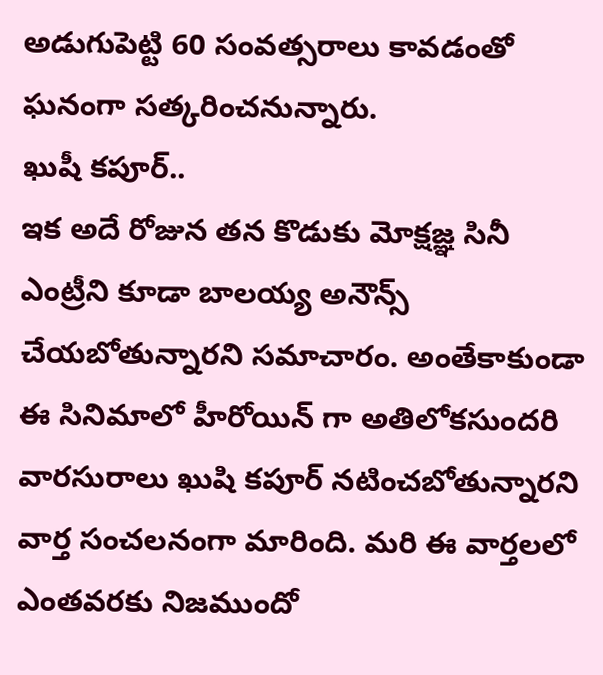అడుగుపెట్టి 60 సంవత్సరాలు కావడంతో ఘనంగా సత్కరించనున్నారు.
ఖుషీ కపూర్..
ఇక అదే రోజున తన కొడుకు మోక్షజ్ఞ సినీ ఎంట్రీని కూడా బాలయ్య అనౌన్స్ చేయబోతున్నారని సమాచారం. అంతేకాకుండా ఈ సినిమాలో హీరోయిన్ గా అతిలోకసుందరి వారసురాలు ఖుషి కపూర్ నటించబోతున్నారని వార్త సంచలనంగా మారింది. మరి ఈ వార్తలలో ఎంతవరకు నిజముందో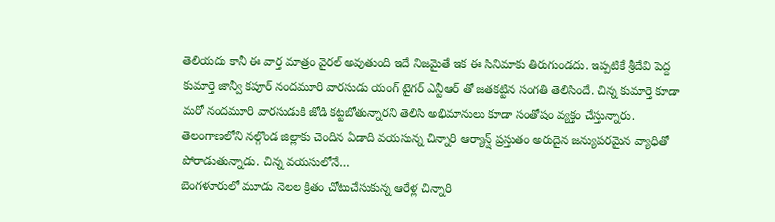తెలియదు కానీ ఈ వార్త మాత్రం వైరల్ అవుతుంది ఇదే నిజమైతే ఇక ఈ సినిమాకు తిరుగుండదు. ఇప్పటికే శ్రీదేవి పెద్ద కుమార్తె జాన్వీ కపూర్ నందమూరి వారసుడు యంగ్ టైగర్ ఎన్టీఆర్ తో జతకట్టిన సంగతి తెలిసిందే. చిన్న కుమార్తె కూడా మరో నందమూరి వారసుడుకి జోడి కట్టబోతున్నారని తెలిసి అభిమానులు కూడా సంతోషం వ్యక్తం చేస్తున్నారు.
తెలంగాణలోని నల్గొండ జిల్లాకు చెందిన ఏడాది వయసున్న చిన్నారి ఆర్యాన్ష్ ప్రస్తుతం అరుదైన జన్యుపరమైన వ్యాధితో పోరాడుతున్నాడు. చిన్న వయసులోనే…
బెంగళూరులో మూడు నెలల క్రితం చోటుచేసుకున్న ఆరేళ్ల చిన్నారి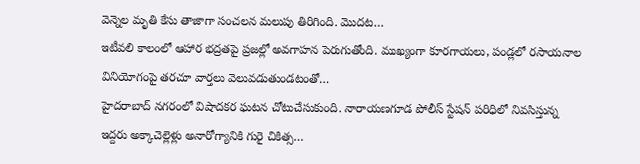వెన్నెల మృతి కేసు తాజాగా సంచలన మలుపు తిరిగింది. మొదట…
ఇటీవలి కాలంలో ఆహార భద్రతపై ప్రజల్లో అవగాహన పెరుగుతోంది. ముఖ్యంగా కూరగాయలు, పండ్లలో రసాయనాల వినియోగంపై తరచూ వార్తలు వెలువడుతుండటంతో…
హైదరాబాద్ నగరంలో విషాదకర ఘటన చోటుచేసుకుంది. నారాయణగూడ పోలీస్ స్టేషన్ పరిధిలో నివసిస్తున్న ఇద్దరు అక్కాచెల్లెళ్లు అనారోగ్యానికి గురై చికిత్స…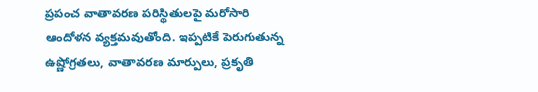ప్రపంచ వాతావరణ పరిస్థితులపై మరోసారి ఆందోళన వ్యక్తమవుతోంది. ఇప్పటికే పెరుగుతున్న ఉష్ణోగ్రతలు, వాతావరణ మార్పులు, ప్రకృతి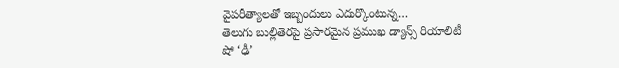వైపరీత్యాలతో ఇబ్బందులు ఎదుర్కొంటున్న…
తెలుగు బుల్లితెరపై ప్రసారమైన ప్రముఖ డ్యాన్స్ రియాలిటీ షో ‘ఢీ’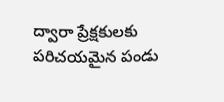ద్వారా ప్రేక్షకులకు పరిచయమైన పండు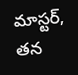మాస్టర్, తన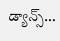డ్యాన్స్…